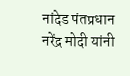नांदेड पंतप्रधान नरेंद्र मोदी यांनी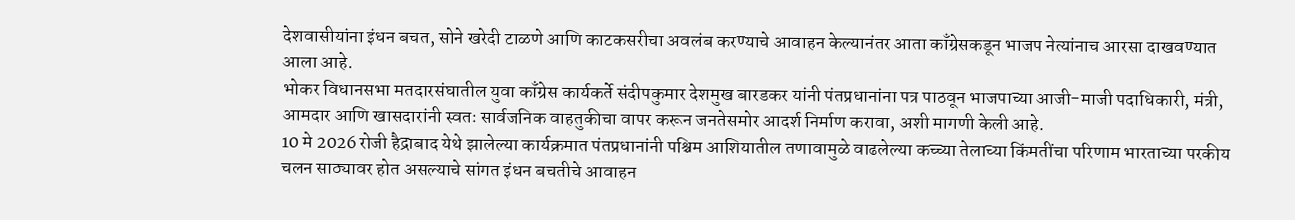देशवासीयांना इंधन बचत, सोने खरेदी टाळणे आणि काटकसरीचा अवलंब करण्याचे आवाहन केल्यानंतर आता काँग्रेसकडून भाजप नेत्यांनाच आरसा दाखवण्यात आला आहे.
भोकर विधानसभा मतदारसंघातील युवा काँग्रेस कार्यकर्ते संदीपकुमार देशमुख बारडकर यांनी पंतप्रधानांना पत्र पाठवून भाजपाच्या आजी-माजी पदाधिकारी, मंत्री, आमदार आणि खासदारांनी स्वतः सार्वजनिक वाहतुकीचा वापर करून जनतेसमोर आदर्श निर्माण करावा, अशी मागणी केली आहे.
10 मे 2026 रोजी हैद्राबाद येथे झालेल्या कार्यक्रमात पंतप्रधानांनी पश्चिम आशियातील तणावामुळे वाढलेल्या कच्च्या तेलाच्या किंमतींचा परिणाम भारताच्या परकीय चलन साठ्यावर होत असल्याचे सांगत इंधन बचतीचे आवाहन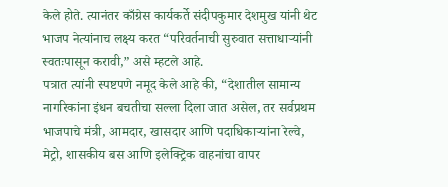केले होते. त्यानंतर काँग्रेस कार्यकर्ते संदीपकुमार देशमुख यांनी थेट भाजप नेत्यांनाच लक्ष्य करत “परिवर्तनाची सुरुवात सत्ताधाऱ्यांनी स्वतःपासून करावी,” असे म्हटले आहे.
पत्रात त्यांनी स्पष्टपणे नमूद केले आहे की, “देशातील सामान्य नागरिकांना इंधन बचतीचा सल्ला दिला जात असेल, तर सर्वप्रथम भाजपाचे मंत्री, आमदार, खासदार आणि पदाधिकाऱ्यांना रेल्वे, मेट्रो, शासकीय बस आणि इलेक्ट्रिक वाहनांचा वापर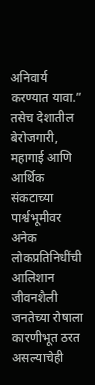अनिवार्य करण्यात यावा.” तसेच देशातील बेरोजगारी, महागाई आणि आर्थिक संकटाच्या पार्श्वभूमीवर अनेक लोकप्रतिनिधींची आलिशान जीवनशैली जनतेच्या रोषाला कारणीभूत ठरत असल्याचेही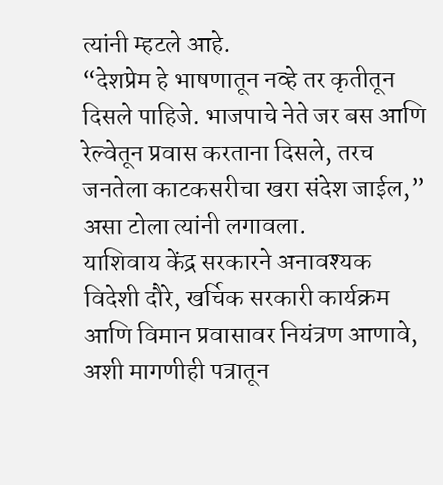त्यांनी म्हटले आहे.
“देशप्रेम हे भाषणातून नव्हे तर कृतीतून दिसले पाहिजे. भाजपाचे नेते जर बस आणि रेल्वेतून प्रवास करताना दिसले, तरच जनतेला काटकसरीचा खरा संदेश जाईल,” असा टोला त्यांनी लगावला.
याशिवाय केंद्र सरकारने अनावश्यक विदेशी दौरे, खर्चिक सरकारी कार्यक्रम आणि विमान प्रवासावर नियंत्रण आणावे, अशी मागणीही पत्रातून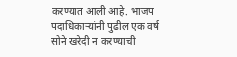करण्यात आली आहे. भाजप पदाधिकाऱ्यांनी पुढील एक वर्ष सोने खरेदी न करण्याची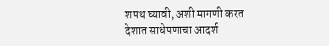शपथ घ्यावी, अशी मागणी करत देशात साधेपणाचा आदर्श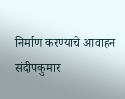निर्माण करण्याचे आवाहन संदीपकुमार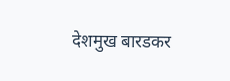देशमुख बारडकर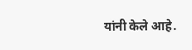यांनी केले आहे.